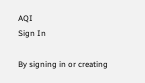AQI
Sign In

By signing in or creating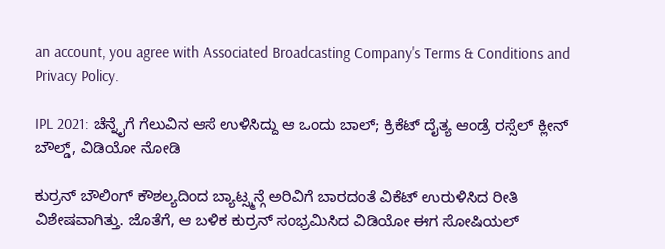an account, you agree with Associated Broadcasting Company's Terms & Conditions and Privacy Policy.

IPL 2021: ಚೆನ್ನೈಗೆ ಗೆಲುವಿನ ಆಸೆ ಉಳಿಸಿದ್ದು ಆ ಒಂದು ಬಾಲ್; ಕ್ರಿಕೆಟ್ ದೈತ್ಯ ಆಂಡ್ರೆ ರಸ್ಸೆಲ್ ಕ್ಲೀನ್ ಬೌಲ್ಡ್, ವಿಡಿಯೋ ನೋಡಿ

ಕುರ್ರನ್ ಬೌಲಿಂಗ್ ಕೌಶಲ್ಯದಿಂದ ಬ್ಯಾಟ್ಸ್ಮನ್ಗೆ ಅರಿವಿಗೆ ಬಾರದಂತೆ ವಿಕೆಟ್ ಉರುಳಿಸಿದ ರೀತಿ ವಿಶೇಷವಾಗಿತ್ತು. ಜೊತೆಗೆ, ಆ ಬಳಿಕ ಕುರ್ರನ್ ಸಂಭ್ರಮಿಸಿದ ವಿಡಿಯೋ ಈಗ ಸೋಷಿಯಲ್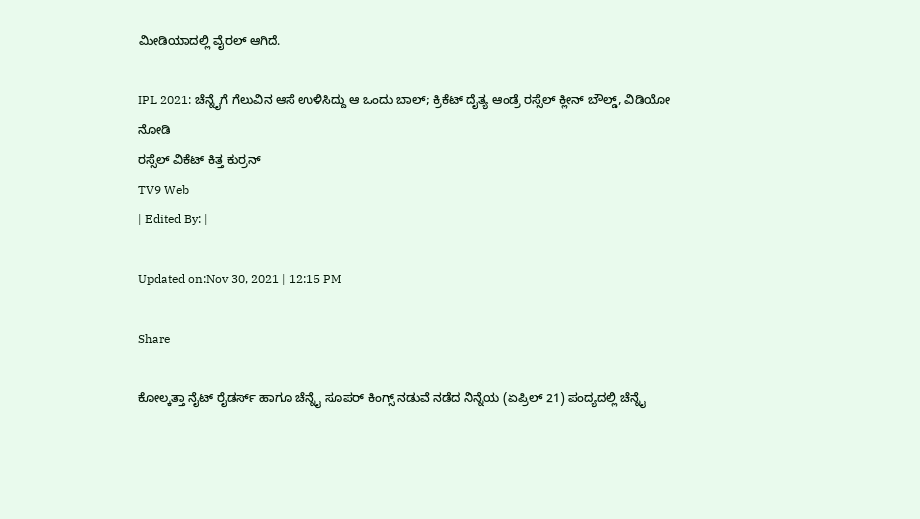ಮೀಡಿಯಾದಲ್ಲಿ ವೈರಲ್ ಆಗಿದೆ.

IPL 2021: ಚೆನ್ನೈಗೆ ಗೆಲುವಿನ ಆಸೆ ಉಳಿಸಿದ್ದು ಆ ಒಂದು ಬಾಲ್; ಕ್ರಿಕೆಟ್ ದೈತ್ಯ ಆಂಡ್ರೆ ರಸ್ಸೆಲ್ ಕ್ಲೀನ್ ಬೌಲ್ಡ್, ವಿಡಿಯೋ ನೋಡಿ
ರಸ್ಸೆಲ್ ವಿಕೆಟ್ ಕಿತ್ತ ಕುರ್ರನ್
TV9 Web
| Edited By: |

Updated on:Nov 30, 2021 | 12:15 PM

Share

ಕೋಲ್ಕತ್ತಾ ನೈಟ್ ರೈಡರ್ಸ್ ಹಾಗೂ ಚೆನ್ನೈ ಸೂಪರ್ ಕಿಂಗ್ಸ್ ನಡುವೆ ನಡೆದ ನಿನ್ನೆಯ (ಏಪ್ರಿಲ್ 21) ಪಂದ್ಯದಲ್ಲಿ ಚೆನ್ನೈ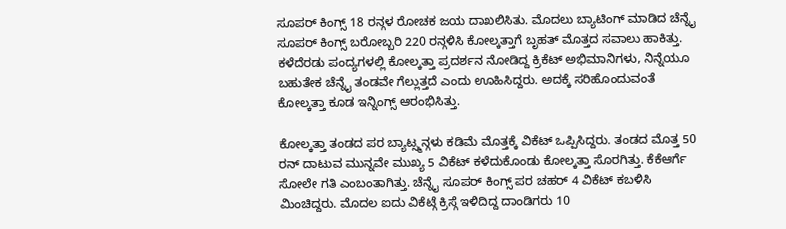ಸೂಪರ್ ಕಿಂಗ್ಸ್ 18 ರನ್ಗಳ ರೋಚಕ ಜಯ ದಾಖಲಿಸಿತು. ಮೊದಲು ಬ್ಯಾಟಿಂಗ್ ಮಾಡಿದ ಚೆನ್ನೈ ಸೂಪರ್ ಕಿಂಗ್ಸ್ ಬರೋಬ್ಬರಿ 220 ರನ್ಗಳಿಸಿ ಕೋಲ್ಕತ್ತಾಗೆ ಬೃಹತ್ ಮೊತ್ತದ ಸವಾಲು ಹಾಕಿತ್ತು. ಕಳೆದೆರಡು ಪಂದ್ಯಗಳಲ್ಲಿ ಕೋಲ್ಕತ್ತಾ ಪ್ರದರ್ಶನ ನೋಡಿದ್ದ ಕ್ರಿಕೆಟ್ ಅಭಿಮಾನಿಗಳು, ನಿನ್ನೆಯೂ ಬಹುತೇಕ ಚೆನ್ನೈ ತಂಡವೇ ಗೆಲ್ಲುತ್ತದೆ ಎಂದು ಊಹಿಸಿದ್ದರು. ಅದಕ್ಕೆ ಸರಿಹೊಂದುವಂತೆ ಕೋಲ್ಕತ್ತಾ ಕೂಡ ಇನ್ನಿಂಗ್ಸ್ ಆರಂಭಿಸಿತ್ತು.

ಕೋಲ್ಕತ್ತಾ ತಂಡದ ಪರ ಬ್ಯಾಟ್ಸ್ಮನ್ಗಳು ಕಡಿಮೆ ಮೊತ್ತಕ್ಕೆ ವಿಕೆಟ್ ಒಪ್ಪಿಸಿದ್ದರು. ತಂಡದ ಮೊತ್ತ 50 ರನ್ ದಾಟುವ ಮುನ್ನವೇ ಮುಖ್ಯ 5 ವಿಕೆಟ್ ಕಳೆದುಕೊಂಡು ಕೋಲ್ಕತ್ತಾ ಸೊರಗಿತ್ತು. ಕೆಕೆಆರ್ಗೆ ಸೋಲೇ ಗತಿ ಎಂಬಂತಾಗಿತ್ತು. ಚೆನ್ನೈ ಸೂಪರ್ ಕಿಂಗ್ಸ್ ಪರ ಚಹರ್ 4 ವಿಕೆಟ್ ಕಬಳಿಸಿ ಮಿಂಚಿದ್ದರು. ಮೊದಲ ಐದು ವಿಕೆಟ್ಗೆ ಕ್ರಿಸ್ಗೆ ಇಳಿದಿದ್ದ ದಾಂಡಿಗರು 10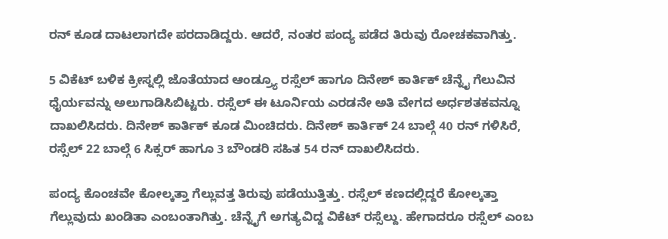ರನ್ ಕೂಡ ದಾಟಲಾಗದೇ ಪರದಾಡಿದ್ದರು. ಆದರೆ, ನಂತರ ಪಂದ್ಯ ಪಡೆದ ತಿರುವು ರೋಚಕವಾಗಿತ್ತು.

5 ವಿಕೆಟ್ ಬಳಿಕ ಕ್ರೀಸ್ನಲ್ಲಿ ಜೊತೆಯಾದ ಆಂಡ್ರ್ಯೂ ರಸ್ಸೆಲ್ ಹಾಗೂ ದಿನೇಶ್ ಕಾರ್ತಿಕ್ ಚೆನ್ನೈ ಗೆಲುವಿನ ಧೈರ್ಯವನ್ನು ಅಲುಗಾಡಿಸಿಬಿಟ್ಟರು. ರಸ್ಸೆಲ್ ಈ ಟೂರ್ನಿಯ ಎರಡನೇ ಅತಿ ವೇಗದ ಅರ್ಧಶತಕವನ್ನೂ ದಾಖಲಿಸಿದರು. ದಿನೇಶ್ ಕಾರ್ತಿಕ್ ಕೂಡ ಮಿಂಚಿದರು. ದಿನೇಶ್ ಕಾರ್ತಿಕ್ 24 ಬಾಲ್ಗೆ 40 ರನ್ ಗಳಿಸಿರೆ, ರಸ್ಸೆಲ್ 22 ಬಾಲ್ಗೆ 6 ಸಿಕ್ಸರ್ ಹಾಗೂ 3 ಬೌಂಡರಿ ಸಹಿತ 54 ರನ್ ದಾಖಲಿಸಿದರು.

ಪಂದ್ಯ ಕೊಂಚವೇ ಕೋಲ್ಕತ್ತಾ ಗೆಲ್ಲುವತ್ತ ತಿರುವು ಪಡೆಯುತ್ತಿತ್ತು. ರಸ್ಸೆಲ್ ಕಣದಲ್ಲಿದ್ದರೆ ಕೋಲ್ಕತ್ತಾ ಗೆಲ್ಲುವುದು ಖಂಡಿತಾ ಎಂಬಂತಾಗಿತ್ತು. ಚೆನ್ನೈಗೆ ಅಗತ್ಯವಿದ್ದ ವಿಕೆಟ್ ರಸ್ಸೆಲ್ದು. ಹೇಗಾದರೂ ರಸ್ಸೆಲ್ ಎಂಬ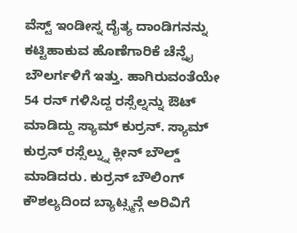ವೆಸ್ಟ್ ಇಂಡೀಸ್ನ ದೈತ್ಯ ದಾಂಡಿಗನನ್ನು ಕಟ್ಟಿಹಾಕುವ ಹೊಣೆಗಾರಿಕೆ ಚೆನ್ನೈ ಬೌಲರ್ಗಳಿಗೆ ಇತ್ತು. ಹಾಗಿರುವಂತೆಯೇ 54 ರನ್ ಗಳಿಸಿದ್ದ ರಸ್ಸೆಲ್ನನ್ನು ಔಟ್ ಮಾಡಿದ್ದು ಸ್ಯಾಮ್ ಕುರ್ರನ್. ಸ್ಯಾಮ್ ಕುರ್ರನ್ ರಸ್ಸೆಲ್ನ್ನು ಕ್ಲೀನ್ ಬೌಲ್ಡ್ ಮಾಡಿದರು. ಕುರ್ರನ್ ಬೌಲಿಂಗ್ ಕೌಶಲ್ಯದಿಂದ ಬ್ಯಾಟ್ಸ್ಮನ್ಗೆ ಅರಿವಿಗೆ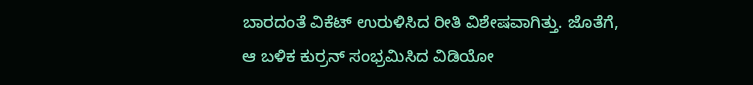ಬಾರದಂತೆ ವಿಕೆಟ್ ಉರುಳಿಸಿದ ರೀತಿ ವಿಶೇಷವಾಗಿತ್ತು. ಜೊತೆಗೆ, ಆ ಬಳಿಕ ಕುರ್ರನ್ ಸಂಭ್ರಮಿಸಿದ ವಿಡಿಯೋ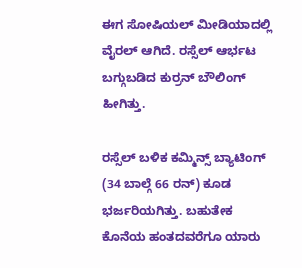ಈಗ ಸೋಷಿಯಲ್ ಮೀಡಿಯಾದಲ್ಲಿ ವೈರಲ್ ಆಗಿದೆ. ರಸ್ಸೆಲ್ ಆರ್ಭಟ ಬಗ್ಗುಬಡಿದ ಕುರ್ರನ್ ಬೌಲಿಂಗ್ ಹೀಗಿತ್ತು.

ರಸ್ಸೆಲ್ ಬಳಿಕ ಕಮ್ಮಿನ್ಸ್ ಬ್ಯಾಟಿಂಗ್ (34 ಬಾಲ್ಗೆ 66 ರನ್) ಕೂಡ ಭರ್ಜರಿಯಗಿತ್ತು. ಬಹುತೇಕ ಕೊನೆಯ ಹಂತದವರೆಗೂ ಯಾರು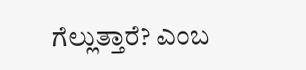ಗೆಲ್ಲುತ್ತಾರೆ? ಎಂಬ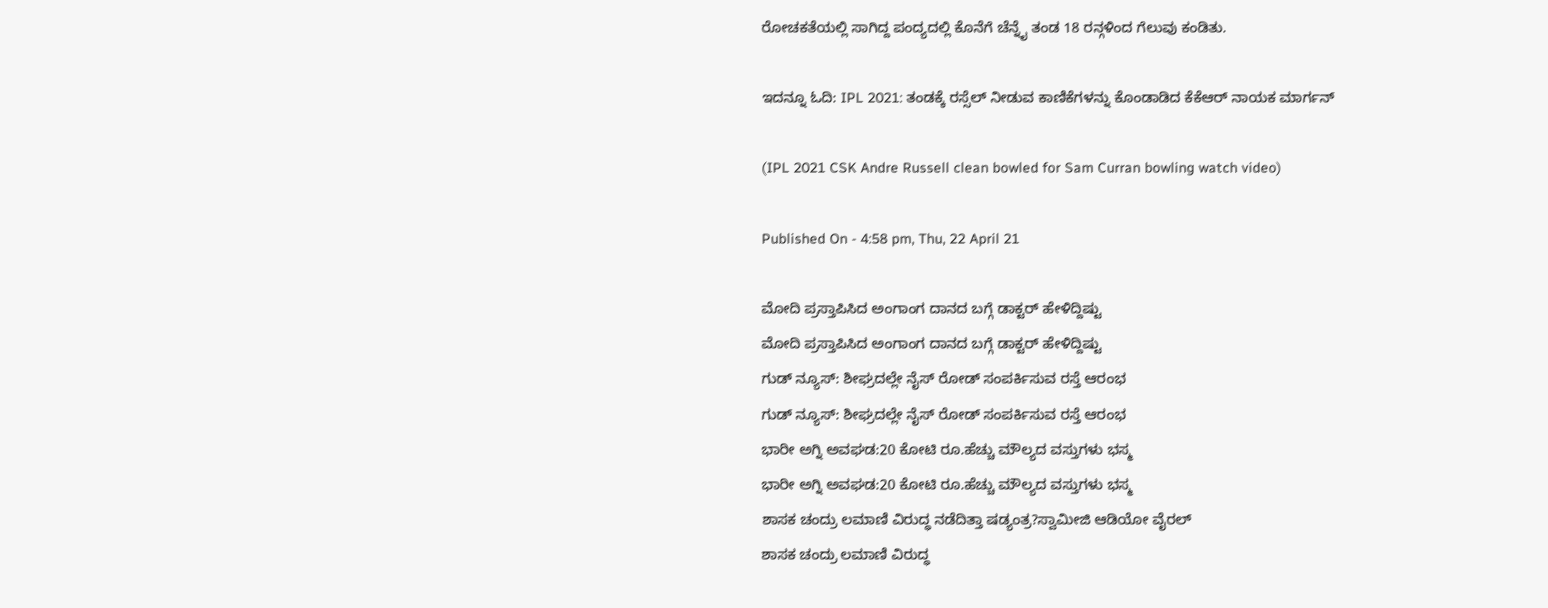ರೋಚಕತೆಯಲ್ಲಿ ಸಾಗಿದ್ದ ಪಂದ್ಯದಲ್ಲಿ ಕೊನೆಗೆ ಚೆನ್ನೈ ತಂಡ 18 ರನ್ಗಳಿಂದ ಗೆಲುವು ಕಂಡಿತು.

ಇದನ್ನೂ ಓದಿ: IPL 2021: ತಂಡಕ್ಕೆ ರಸ್ಸೆಲ್ ನೀಡುವ ಕಾಣಿಕೆಗಳನ್ನು ಕೊಂಡಾಡಿದ ಕೆಕೆಆರ್ ನಾಯಕ ಮಾರ್ಗನ್

(IPL 2021 CSK Andre Russell clean bowled for Sam Curran bowling watch video)

Published On - 4:58 pm, Thu, 22 April 21

ಮೋದಿ ಪ್ರಸ್ತಾಪಿಸಿದ ಅಂಗಾಂಗ ದಾನದ ಬಗ್ಗೆ ಡಾಕ್ಟರ್ ಹೇಳಿದ್ದಿಷ್ಟು
ಮೋದಿ ಪ್ರಸ್ತಾಪಿಸಿದ ಅಂಗಾಂಗ ದಾನದ ಬಗ್ಗೆ ಡಾಕ್ಟರ್ ಹೇಳಿದ್ದಿಷ್ಟು
ಗುಡ್ ನ್ಯೂಸ್: ಶೀಘ್ರದಲ್ಲೇ ನೈಸ್‌ ರೋಡ್‌ ಸಂಪರ್ಕಿಸುವ ರಸ್ತೆ ಆರಂಭ
ಗುಡ್ ನ್ಯೂಸ್: ಶೀಘ್ರದಲ್ಲೇ ನೈಸ್‌ ರೋಡ್‌ ಸಂಪರ್ಕಿಸುವ ರಸ್ತೆ ಆರಂಭ
ಭಾರೀ ಅಗ್ನಿ ಅವಘಡ:20 ಕೋಟಿ ರೂ.ಹೆಚ್ಚು ಮೌಲ್ಯದ ವಸ್ತುಗಳು ಭಸ್ಮ
ಭಾರೀ ಅಗ್ನಿ ಅವಘಡ:20 ಕೋಟಿ ರೂ.ಹೆಚ್ಚು ಮೌಲ್ಯದ ವಸ್ತುಗಳು ಭಸ್ಮ
ಶಾಸಕ ಚಂದ್ರು ಲಮಾಣಿ ವಿರುದ್ಧ ನಡೆದಿತ್ತಾ ಷಡ್ಯಂತ್ರ?ಸ್ವಾಮೀಜಿ ಆಡಿಯೋ ವೈರಲ್
ಶಾಸಕ ಚಂದ್ರು ಲಮಾಣಿ ವಿರುದ್ಧ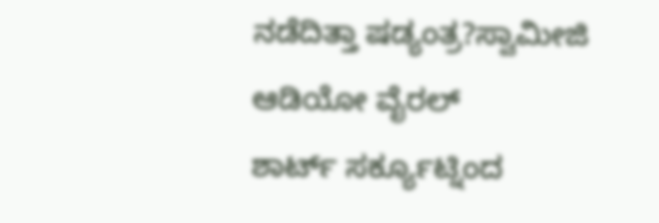ನಡೆದಿತ್ತಾ ಷಡ್ಯಂತ್ರ?ಸ್ವಾಮೀಜಿ ಆಡಿಯೋ ವೈರಲ್
ಶಾರ್ಟ್ ಸರ್ಕ್ಯೂಟ್ನಿಂದ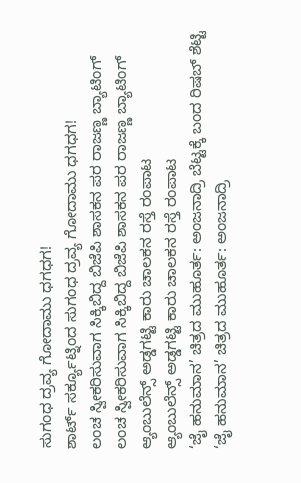ಸುಗಂಧ ದ್ರವ್ಯ ಗೋದಾಮು ಧಗಧಗ!
ಶಾರ್ಟ್ ಸರ್ಕ್ಯೂಟ್ನಿಂದ ಸುಗಂಧ ದ್ರವ್ಯ ಗೋದಾಮು ಧಗಧಗ!
ಲಂಚ ಸ್ವೀಕರಿಸುವಾಗ ಸಿಕ್ಕಿಬಿದ್ದ ಬಿಜೆಪಿ ಶಾಸಕನ ಪರ ರಾಜಣ್ಣ ಬ್ಯಾಟಿಂಗ್
ಲಂಚ ಸ್ವೀಕರಿಸುವಾಗ ಸಿಕ್ಕಿಬಿದ್ದ ಬಿಜೆಪಿ ಶಾಸಕನ ಪರ ರಾಜಣ್ಣ ಬ್ಯಾಟಿಂಗ್
ಆ್ಯಂಬುಲೆನ್ಸ್ ಅಡ್ಡಗಟ್ಟಿ ಕಾರು ಚಾಲಕನ ರಸ್ತೆ ರಂಪಾಟ
ಆ್ಯಂಬುಲೆನ್ಸ್ ಅಡ್ಡಗಟ್ಟಿ ಕಾರು ಚಾಲಕನ ರಸ್ತೆ ರಂಪಾಟ
‘ಜೈ ಹನುಮಾನ’ ಚಿತ್ರದ ಮುಹೂರ್ತ: ಅಂಜನಾದ್ರಿ ಬೆಟ್ಟಕ್ಕೆ ಬಂದ ರಿಷಬ್ ಶೆಟ್ಟಿ
‘ಜೈ ಹನುಮಾನ’ ಚಿತ್ರದ ಮುಹೂರ್ತ: ಅಂಜನಾದ್ರಿ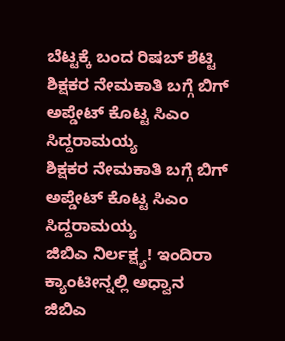ಬೆಟ್ಟಕ್ಕೆ ಬಂದ ರಿಷಬ್ ಶೆಟ್ಟಿ
ಶಿಕ್ಷಕರ ನೇಮಕಾತಿ ಬಗ್ಗೆ ಬಿಗ್ ಅಪ್ಡೇಟ್ ಕೊಟ್ಟ ಸಿಎಂ ಸಿದ್ದರಾಮಯ್ಯ
ಶಿಕ್ಷಕರ ನೇಮಕಾತಿ ಬಗ್ಗೆ ಬಿಗ್ ಅಪ್ಡೇಟ್ ಕೊಟ್ಟ ಸಿಎಂ ಸಿದ್ದರಾಮಯ್ಯ
ಜಿಬಿಎ ನಿರ್ಲಕ್ಷ್ಯ! ಇಂದಿರಾ ಕ್ಯಾಂಟೀನ್ನಲ್ಲಿ ಅಧ್ವಾನ
ಜಿಬಿಎ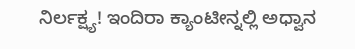ನಿರ್ಲಕ್ಷ್ಯ! ಇಂದಿರಾ ಕ್ಯಾಂಟೀನ್ನಲ್ಲಿ ಅಧ್ವಾನ